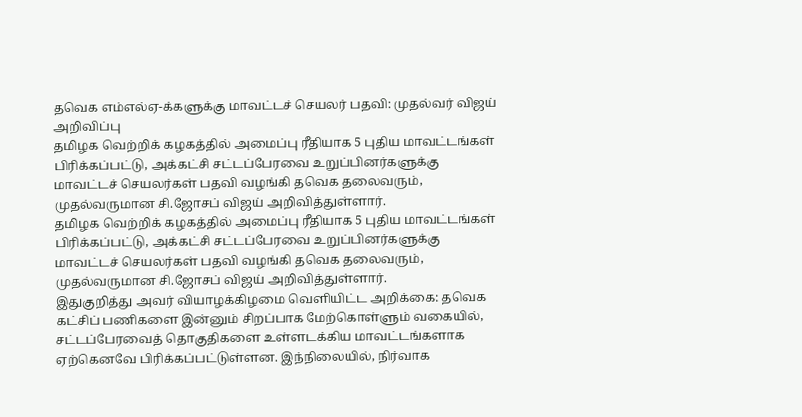தவெக எம்எல்ஏ-க்களுக்கு மாவட்டச் செயலர் பதவி: முதல்வர் விஜய் அறிவிப்பு
தமிழக வெற்றிக் கழகத்தில் அமைப்பு ரீதியாக 5 புதிய மாவட்டங்கள் பிரிக்கப்பட்டு, அக்கட்சி சட்டப்பேரவை உறுப்பினர்களுக்கு மாவட்டச் செயலர்கள் பதவி வழங்கி தவெக தலைவரும், முதல்வருமான சி.ஜோசப் விஜய் அறிவித்துள்ளார்.
தமிழக வெற்றிக் கழகத்தில் அமைப்பு ரீதியாக 5 புதிய மாவட்டங்கள் பிரிக்கப்பட்டு, அக்கட்சி சட்டப்பேரவை உறுப்பினர்களுக்கு மாவட்டச் செயலர்கள் பதவி வழங்கி தவெக தலைவரும், முதல்வருமான சி.ஜோசப் விஜய் அறிவித்துள்ளார்.
இதுகுறித்து அவர் வியாழக்கிழமை வெளியிட்ட அறிக்கை: தவெக கட்சிப் பணிகளை இன்னும் சிறப்பாக மேற்கொள்ளும் வகையில், சட்டப்பேரவைத் தொகுதிகளை உள்ளடக்கிய மாவட்டங்களாக ஏற்கெனவே பிரிக்கப்பட்டுள்ளன. இந்நிலையில், நிர்வாக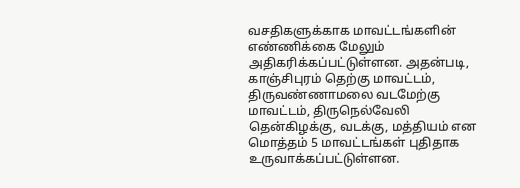வசதிகளுக்காக மாவட்டங்களின் எண்ணிக்கை மேலும் அதிகரிக்கப்பட்டுள்ளன. அதன்படி, காஞ்சிபுரம் தெற்கு மாவட்டம், திருவண்ணாமலை வடமேற்கு மாவட்டம், திருநெல்வேலி தென்கிழக்கு, வடக்கு, மத்தியம் என மொத்தம் 5 மாவட்டங்கள் புதிதாக உருவாக்கப்பட்டுள்ளன.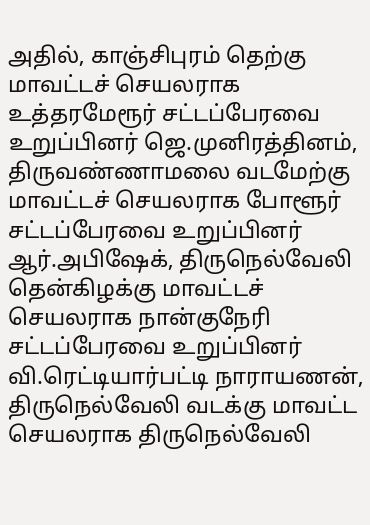அதில், காஞ்சிபுரம் தெற்கு மாவட்டச் செயலராக உத்தரமேரூர் சட்டப்பேரவை உறுப்பினர் ஜெ.முனிரத்தினம், திருவண்ணாமலை வடமேற்கு மாவட்டச் செயலராக போளூர் சட்டப்பேரவை உறுப்பினர் ஆர்.அபிஷேக், திருநெல்வேலி தென்கிழக்கு மாவட்டச் செயலராக நான்குநேரி சட்டப்பேரவை உறுப்பினர் வி.ரெட்டியார்பட்டி நாராயணன், திருநெல்வேலி வடக்கு மாவட்ட செயலராக திருநெல்வேலி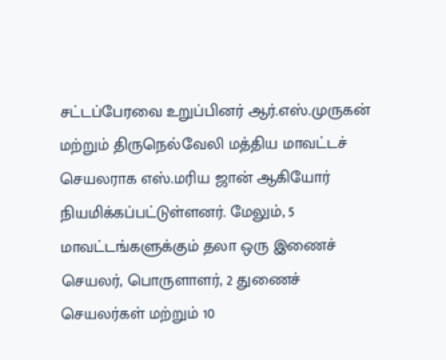சட்டப்பேரவை உறுப்பினர் ஆர்.எஸ்.முருகன் மற்றும் திருநெல்வேலி மத்திய மாவட்டச் செயலராக எஸ்.மரிய ஜான் ஆகியோர் நியமிக்கப்பட்டுள்ளனர். மேலும், 5 மாவட்டங்களுக்கும் தலா ஒரு இணைச் செயலர், பொருளாளர், 2 துணைச் செயலர்கள் மற்றும் 10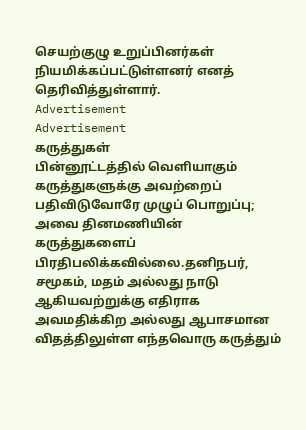செயற்குழு உறுப்பினர்கள் நியமிக்கப்பட்டுள்ளனர் எனத் தெரிவித்துள்ளார்.
Advertisement
Advertisement
கருத்துகள்
பின்னூட்டத்தில் வெளியாகும் கருத்துகளுக்கு அவற்றைப் பதிவிடுவோரே முழுப் பொறுப்பு; அவை தினமணியின் கருத்துகளைப் பிரதிபலிக்கவில்லை.தனிநபர், சமூகம், மதம் அல்லது நாடு ஆகியவற்றுக்கு எதிராக அவமதிக்கிற அல்லது ஆபாசமான விதத்திலுள்ள எந்தவொரு கருத்தும்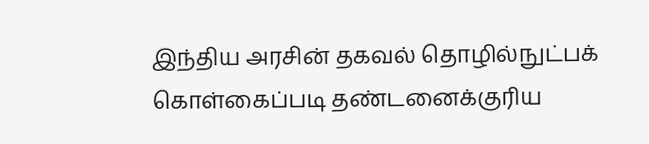இந்திய அரசின் தகவல் தொழில்நுட்பக் கொள்கைப்படி தண்டனைக்குரிய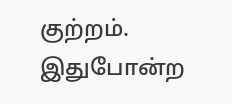குற்றம். இதுபோன்ற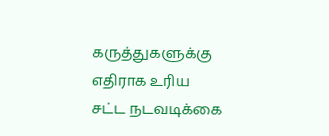கருத்துகளுக்கு எதிராக உரிய சட்ட நடவடிக்கை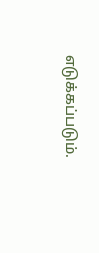எடுக்கப்படும்.